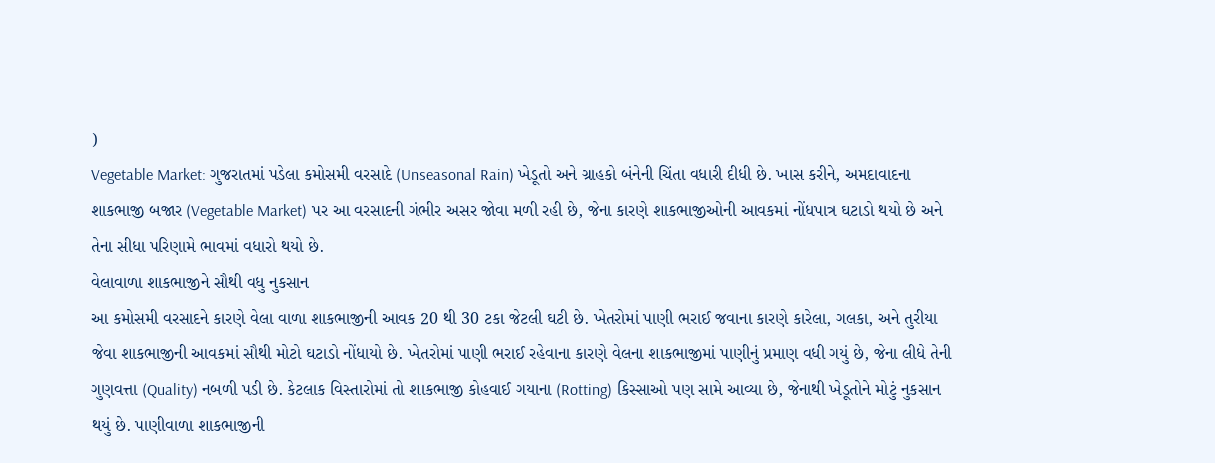)
Vegetable Market: ગુજરાતમાં પડેલા કમોસમી વરસાદે (Unseasonal Rain) ખેડૂતો અને ગ્રાહકો બંનેની ચિંતા વધારી દીધી છે. ખાસ કરીને, અમદાવાદના શાકભાજી બજાર (Vegetable Market) પર આ વરસાદની ગંભીર અસર જોવા મળી રહી છે, જેના કારણે શાકભાજીઓની આવકમાં નોંધપાત્ર ઘટાડો થયો છે અને તેના સીધા પરિણામે ભાવમાં વધારો થયો છે.
વેલાવાળા શાકભાજીને સૌથી વધુ નુકસાન
આ કમોસમી વરસાદને કારણે વેલા વાળા શાકભાજીની આવક 20 થી 30 ટકા જેટલી ઘટી છે. ખેતરોમાં પાણી ભરાઈ જવાના કારણે કારેલા, ગલકા, અને તુરીયા જેવા શાકભાજીની આવકમાં સૌથી મોટો ઘટાડો નોંધાયો છે. ખેતરોમાં પાણી ભરાઈ રહેવાના કારણે વેલના શાકભાજીમાં પાણીનું પ્રમાણ વધી ગયું છે, જેના લીધે તેની ગુણવત્તા (Quality) નબળી પડી છે. કેટલાક વિસ્તારોમાં તો શાકભાજી કોહવાઈ ગયાના (Rotting) કિસ્સાઓ પણ સામે આવ્યા છે, જેનાથી ખેડૂતોને મોટું નુકસાન થયું છે. પાણીવાળા શાકભાજીની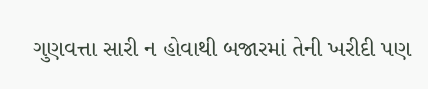ગુણવત્તા સારી ન હોવાથી બજારમાં તેની ખરીદી પણ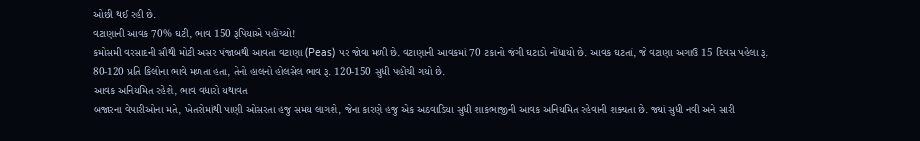ઓછી થઈ રહી છે.
વટાણાની આવક 70% ઘટી, ભાવ 150 રૂપિયાએ પહોંચ્યો!
કમોસમી વરસાદની સૌથી મોટી અસર પંજાબથી આવતા વટાણા (Peas) પર જોવા મળી છે. વટાણાની આવકમાં 70 ટકાનો જંગી ઘટાડો નોંધાયો છે. આવક ઘટતાં, જે વટાણા અગાઉ 15 દિવસ પહેલા રૂ. 80-120 પ્રતિ કિલોના ભાવે મળતા હતા, તેનો હાલનો હોલસેલ ભાવ રૂ. 120-150 સુધી પહોંચી ગયો છે.
આવક અનિયમિત રહેશે, ભાવ વધારો યથાવત
બજારના વેપારીઓના મતે, ખેતરોમાંથી પાણી ઓસરતા હજુ સમય લાગશે, જેના કારણે હજુ એક અઠવાડિયા સુધી શાકભાજીની આવક અનિયમિત રહેવાની શક્યતા છે. જ્યાં સુધી નવી અને સારી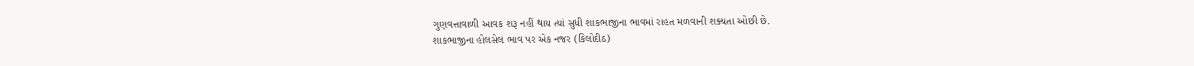ગુણવત્તાવાળી આવક શરૂ નહીં થાય ત્યાં સુધી શાકભાજીના ભાવમાં રાહત મળવાની શક્યતા ઓછી છે.
શાકભાજીના હોલસેલ ભાવ પર એક નજર (કિલોદીઠ)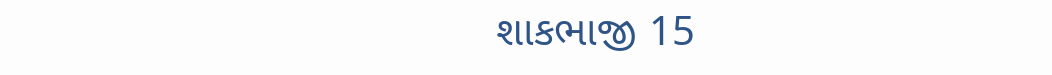શાકભાજી 15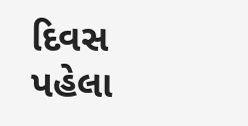દિવસ પહેલા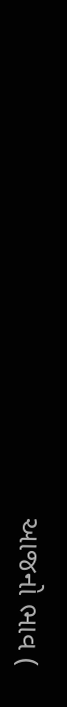આજનો ભાવ (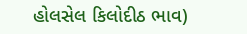હોલસેલ કિલોદીઠ ભાવ)